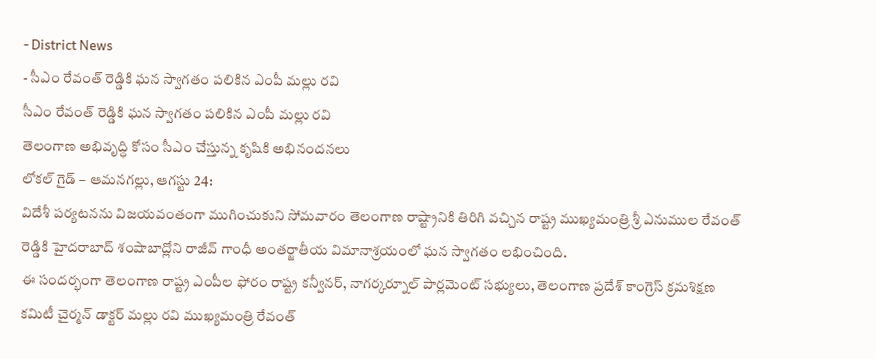- District News
- సీఎం రేవంత్ రెడ్డికి ఘన స్వాగతం పలికిన ఎంపీ మల్లు రవి
సీఎం రేవంత్ రెడ్డికి ఘన స్వాగతం పలికిన ఎంపీ మల్లు రవి
తెలంగాణ అభివృద్ధి కోసం సీఎం చేస్తున్న కృషికి అభినందనలు
లోకల్ గైడ్ – ఆమనగల్లు, ఆగస్టు 24:
విదేశీ పర్యటనను విజయవంతంగా ముగించుకుని సోమవారం తెలంగాణ రాష్ట్రానికి తిరిగి వచ్చిన రాష్ట్ర ముఖ్యమంత్రి శ్రీ ఎనుముల రేవంత్ రెడ్డికి హైదరాబాద్ శంషాబాద్లోని రాజీవ్ గాంధీ అంతర్జాతీయ విమానాశ్రయంలో ఘన స్వాగతం లభించింది.
ఈ సందర్భంగా తెలంగాణ రాష్ట్ర ఎంపీల ఫోరం రాష్ట్ర కన్వీనర్, నాగర్కర్నూల్ పార్లమెంట్ సభ్యులు, తెలంగాణ ప్రదేశ్ కాంగ్రెస్ క్రమశిక్షణ కమిటీ చైర్మన్ డాక్టర్ మల్లు రవి ముఖ్యమంత్రి రేవంత్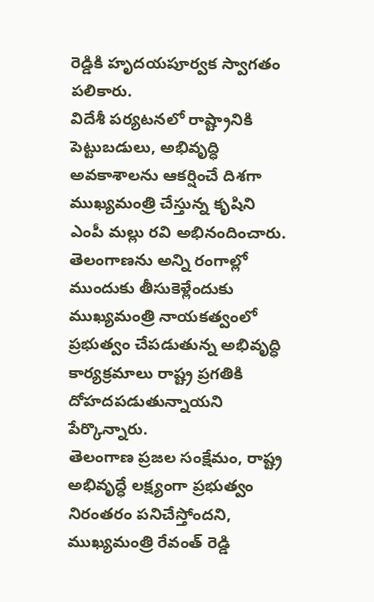రెడ్డికి హృదయపూర్వక స్వాగతం పలికారు.
విదేశీ పర్యటనలో రాష్ట్రానికి పెట్టుబడులు, అభివృద్ధి అవకాశాలను ఆకర్షించే దిశగా ముఖ్యమంత్రి చేస్తున్న కృషిని ఎంపీ మల్లు రవి అభినందించారు. తెలంగాణను అన్ని రంగాల్లో ముందుకు తీసుకెళ్లేందుకు ముఖ్యమంత్రి నాయకత్వంలో ప్రభుత్వం చేపడుతున్న అభివృద్ధి కార్యక్రమాలు రాష్ట్ర ప్రగతికి దోహదపడుతున్నాయని పేర్కొన్నారు.
తెలంగాణ ప్రజల సంక్షేమం, రాష్ట్ర అభివృద్ధే లక్ష్యంగా ప్రభుత్వం నిరంతరం పనిచేస్తోందని, ముఖ్యమంత్రి రేవంత్ రెడ్డి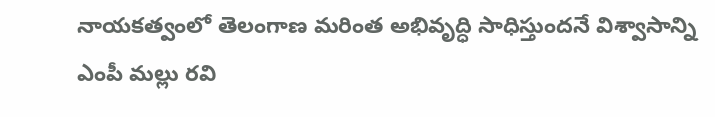నాయకత్వంలో తెలంగాణ మరింత అభివృద్ధి సాధిస్తుందనే విశ్వాసాన్ని ఎంపీ మల్లు రవి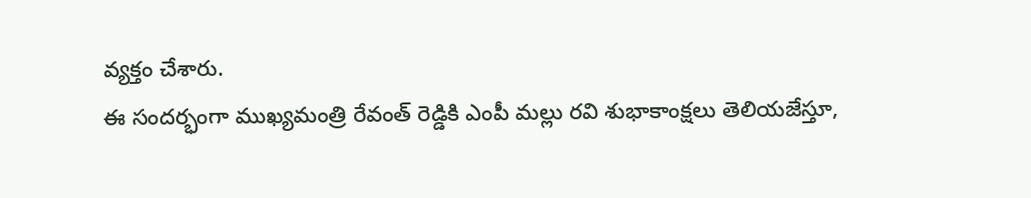వ్యక్తం చేశారు.
ఈ సందర్భంగా ముఖ్యమంత్రి రేవంత్ రెడ్డికి ఎంపీ మల్లు రవి శుభాకాంక్షలు తెలియజేస్తూ,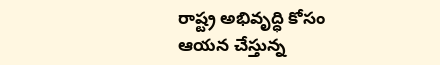రాష్ట్ర అభివృద్ధి కోసం ఆయన చేస్తున్న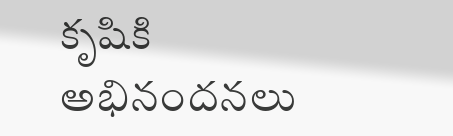కృషికి అభినందనలు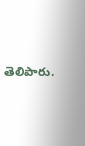తెలిపారు.